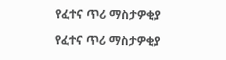የፈተና ጥሪ ማስታዎቂያ

የፈተና ጥሪ ማስታዎቂያ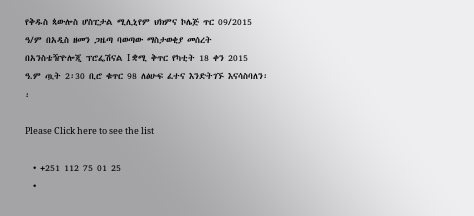የቅዱስ ጳውሎስ ሆስፒታል ሚሊኒየም ህክምና ኮሌጅ ጥር 09/2015 ዓ/ም በአዲስ ዘመን ጋዜጣ ባወጣው ማስታወቂያ መሰረት በአንስቴዥዮሎጂ ፕሮፌሽናል I ቋሚ ቅጥር የካቲት 18 ቀን 2015 ዓ.ም ጧት 2፡30 ቢሮ ቁጥር 98 ለፅሁፍ ፈተና እንድትገኙ እናሳስባለን፡፡

Please Click here to see the list

  • +251 112 75 01 25
  •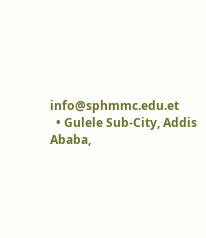info@sphmmc.edu.et
  • Gulele Sub-City, Addis Ababa,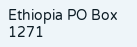Ethiopia PO Box 1271